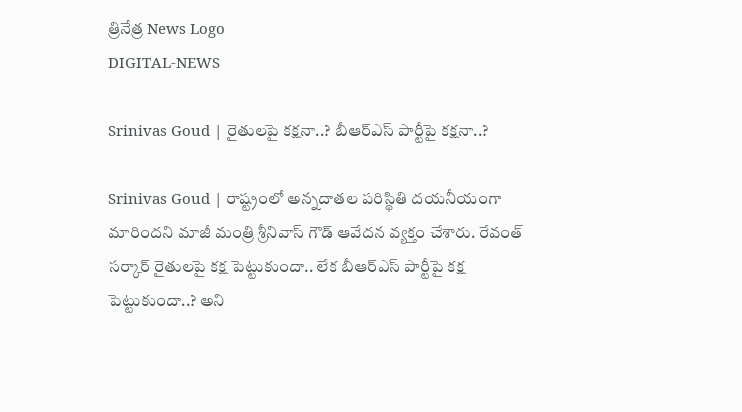త్రినేత్ర News Logo
DIGITAL-NEWS

Srinivas Goud | రైతుల‌పై క‌క్ష‌నా..? బీఆర్ఎస్ పార్టీపై క‌క్ష‌నా..?

Srinivas Goud | రాష్ట్రంలో అన్న‌దాత‌ల ప‌రిస్థితి ద‌య‌నీయంగా మారింద‌ని మాజీ మంత్రి శ్రీనివాస్ గౌడ్ ఆవేద‌న వ్య‌క్తం చేశారు. రేవంత్ స‌ర్కార్ రైతుల‌పై క‌క్ష పెట్టుకుందా.. లేక బీఆర్ఎస్ పార్టీపై క‌క్ష పెట్టుకుందా..? అని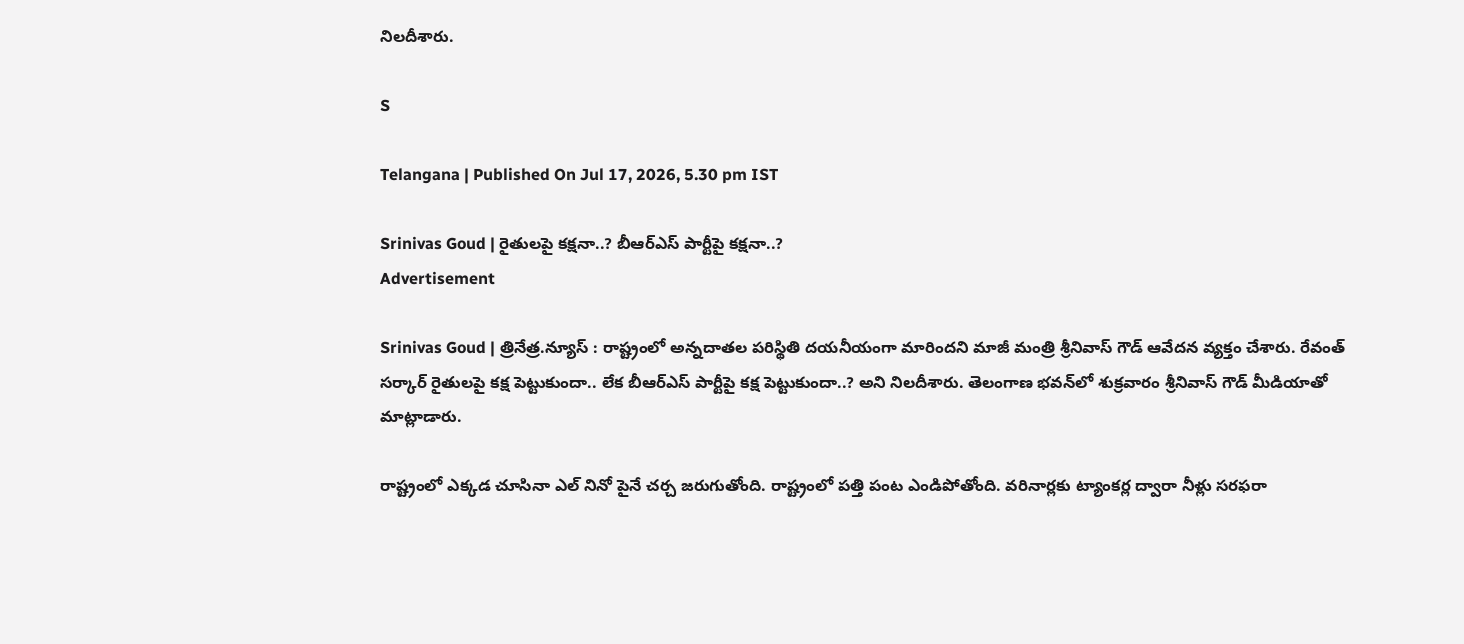నిల‌దీశారు.

S

Telangana | Published On Jul 17, 2026, 5.30 pm IST

Srinivas Goud | రైతుల‌పై క‌క్ష‌నా..? బీఆర్ఎస్ పార్టీపై క‌క్ష‌నా..?
Advertisement

Srinivas Goud | త్రినేత్ర‌.న్యూస్ : రాష్ట్రంలో అన్న‌దాత‌ల ప‌రిస్థితి ద‌య‌నీయంగా మారింద‌ని మాజీ మంత్రి శ్రీనివాస్ గౌడ్ ఆవేద‌న వ్య‌క్తం చేశారు. రేవంత్ స‌ర్కార్ రైతుల‌పై క‌క్ష పెట్టుకుందా.. లేక బీఆర్ఎస్ పార్టీపై క‌క్ష పెట్టుకుందా..? అని నిల‌దీశారు. తెలంగాణ భ‌వ‌న్‌లో శుక్ర‌వారం శ్రీనివాస్ గౌడ్ మీడియాతో మాట్లాడారు.

రాష్ట్రంలో ఎక్కడ చూసినా ఎల్ నినో పైనే చర్చ జరుగుతోంది. రాష్ట్రంలో ప‌త్తి పంట ఎండిపోతోంది. వ‌రినార్ల‌కు ట్యాంక‌ర్ల ద్వారా నీళ్లు స‌ర‌ఫ‌రా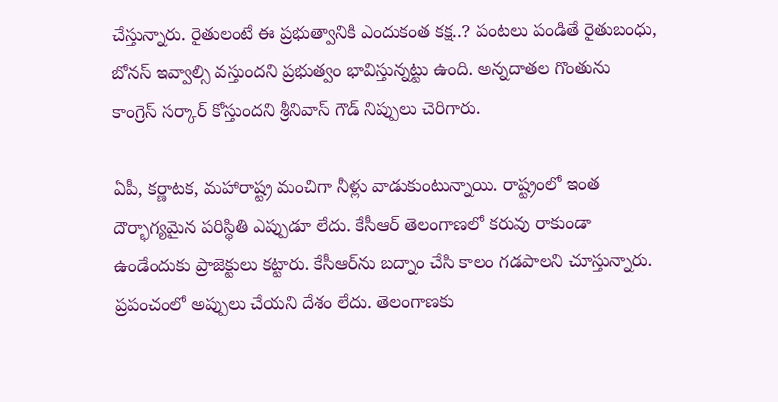చేస్తున్నారు. రైతులంటే ఈ ప్ర‌భుత్వానికి ఎందుకంత క‌క్ష‌..? పంట‌లు పండితే రైతుబంధు, బోన‌స్ ఇవ్వాల్సి వ‌స్తుంద‌ని ప్ర‌భుత్వం భావిస్తున్న‌ట్టు ఉంది. అన్న‌దాత‌ల గొంతును కాంగ్రెస్ స‌ర్కార్ కోస్తుంద‌ని శ్రీనివాస్ గౌడ్ నిప్పులు చెరిగారు.

ఏపీ, కర్ణాటక, మహారాష్ట్ర మంచిగా నీళ్లు వాడుకుంటున్నాయి. రాష్ట్రంలో ఇంత దౌర్భాగ్యమైన పరిస్థితి ఎప్పుడూ లేదు. కేసీఆర్ తెలంగాణలో కరువు రాకుండా ఉండేందుకు ప్రాజెక్టులు కట్టారు. కేసీఆర్‌ను బ‌ద్నాం చేసి కాలం గ‌డ‌పాల‌ని చూస్తున్నారు. ప్రపంచంలో అప్పులు చేయని దేశం లేదు. తెలంగాణ‌కు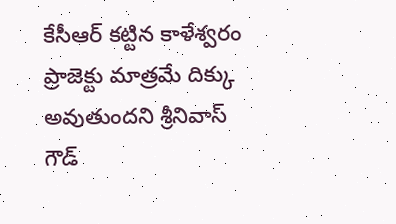కేసీఆర్ కట్టిన కాళేశ్వరం ప్రాజెక్టు మాత్రమే దిక్కు అవుతుందని శ్రీనివాస్ గౌడ్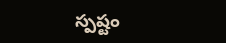స్ప‌ష్టం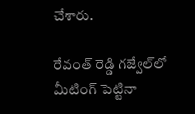చేశారు.

రేవంత్ రెడ్డి గజ్వేల్‌లో మీటింగ్ పెట్టినా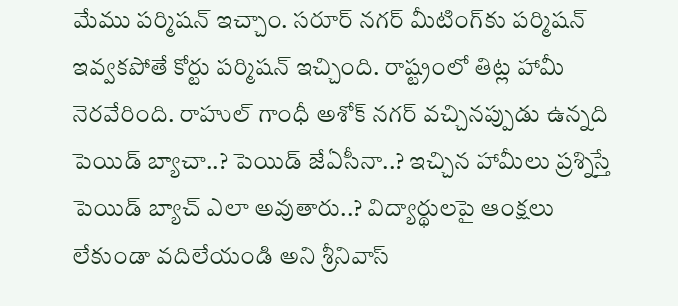మేము పర్మిషన్ ఇచ్చాం. సరూర్ నగర్ మీటింగ్‌కు పర్మిషన్ ఇవ్వకపోతే కోర్టు పర్మిషన్ ఇచ్చింది. రాష్ట్రంలో తిట్ల హామీ నెరవేరింది. రాహుల్ గాంధీ అశోక్ నగర్ వచ్చినప్పుడు ఉన్న‌ది పెయిడ్ బ్యాచా..? పెయిడ్ జేఏసీనా..? ఇచ్చిన హామీలు ప్రశ్నిస్తే పెయిడ్ బ్యాచ్ ఎలా అవుతారు..? విద్యార్థులపై ఆంక్షలు లేకుండా వదిలేయండి అని శ్రీనివాస్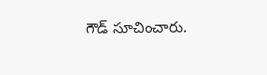గౌడ్ సూచించారు.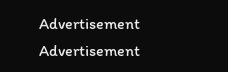Advertisement
Advertisement